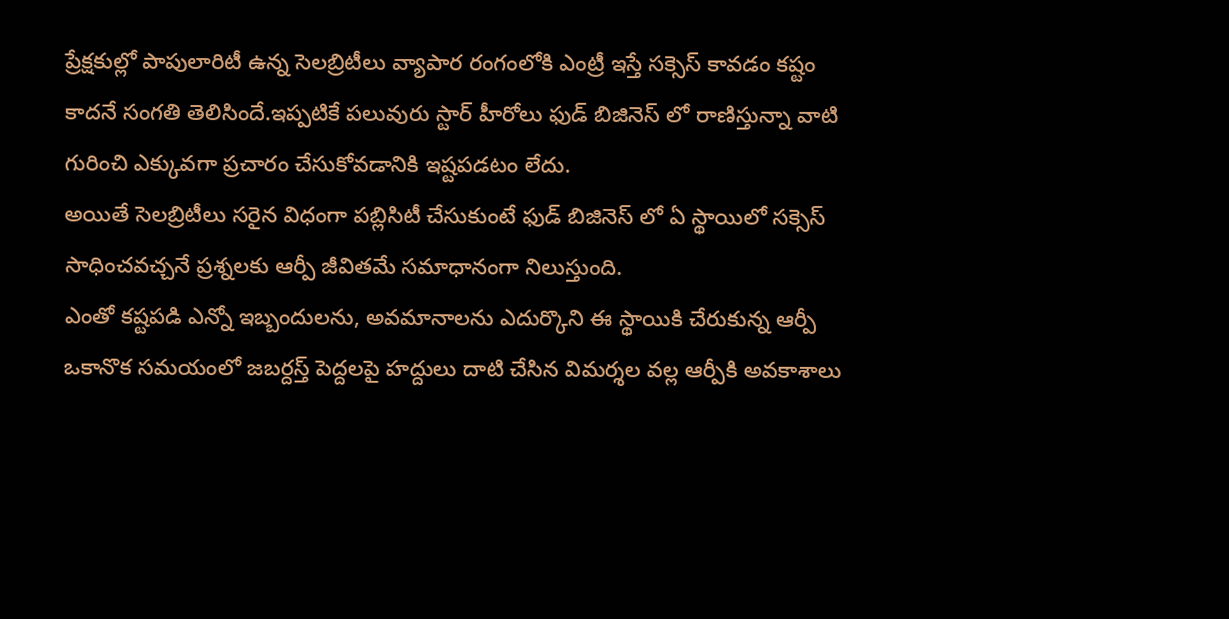ప్రేక్షకుల్లో పాపులారిటీ ఉన్న సెలబ్రిటీలు వ్యాపార రంగంలోకి ఎంట్రీ ఇస్తే సక్సెస్ కావడం కష్టం కాదనే సంగతి తెలిసిందే.ఇప్పటికే పలువురు స్టార్ హీరోలు ఫుడ్ బిజినెస్ లో రాణిస్తున్నా వాటి గురించి ఎక్కువగా ప్రచారం చేసుకోవడానికి ఇష్టపడటం లేదు.
అయితే సెలబ్రిటీలు సరైన విధంగా పబ్లిసిటీ చేసుకుంటే ఫుడ్ బిజినెస్ లో ఏ స్థాయిలో సక్సెస్ సాధించవచ్చనే ప్రశ్నలకు ఆర్పీ జీవితమే సమాధానంగా నిలుస్తుంది.
ఎంతో కష్టపడి ఎన్నో ఇబ్బందులను, అవమానాలను ఎదుర్కొని ఈ స్థాయికి చేరుకున్న ఆర్పీ ఒకానొక సమయంలో జబర్దస్త్ పెద్దలపై హద్దులు దాటి చేసిన విమర్శల వల్ల ఆర్పీకి అవకాశాలు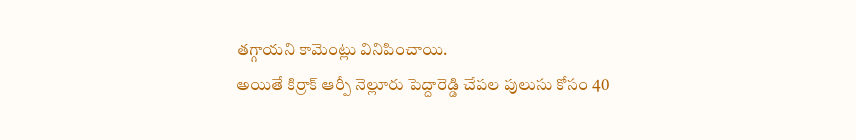తగ్గాయని కామెంట్లు వినిపించాయి.
అయితే కిర్రాక్ ఆర్పీ నెల్లూరు పెద్దారెడ్డి చేపల పులుసు కోసం 40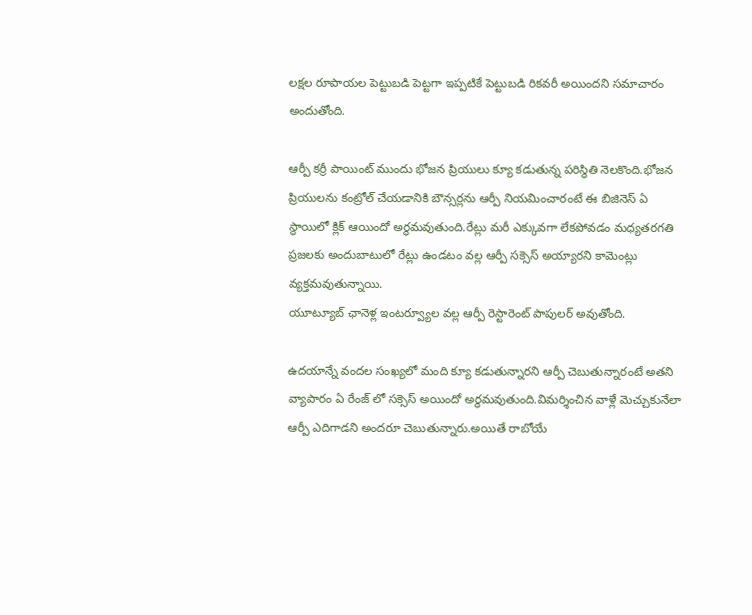లక్షల రూపాయల పెట్టుబడి పెట్టగా ఇప్పటికే పెట్టుబడి రికవరీ అయిందని సమాచారం అందుతోంది.

ఆర్పీ కర్రీ పాయింట్ ముందు భోజన ప్రియులు క్యూ కడుతున్న పరిస్థితి నెలకొంది.భోజన ప్రియులను కంట్రోల్ చేయడానికి బౌన్సర్లను ఆర్పీ నియమించారంటే ఈ బిజినెస్ ఏ స్థాయిలో క్లిక్ ఆయిందో అర్థమవుతుంది.రేట్లు మరీ ఎక్కువగా లేకపోవడం మధ్యతరగతి ప్రజలకు అందుబాటులో రేట్లు ఉండటం వల్ల ఆర్పీ సక్సెస్ అయ్యారని కామెంట్లు వ్యక్తమవుతున్నాయి.
యూట్యూబ్ ఛానెళ్ల ఇంటర్వ్యూల వల్ల ఆర్పీ రెస్టారెంట్ పాపులర్ అవుతోంది.

ఉదయాన్నే వందల సంఖ్యలో మంది క్యూ కడుతున్నారని ఆర్పీ చెబుతున్నారంటే అతని వ్యాపారం ఏ రేంజ్ లో సక్సెస్ అయిందో అర్థమవుతుంది.విమర్శించిన వాళ్లే మెచ్చుకునేలా ఆర్పీ ఎదిగాడని అందరూ చెబుతున్నారు.అయితే రాబోయే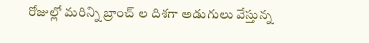రోజుల్లో మరిన్ని బ్రాంచ్ ల దిశగా అడుగులు వేస్తున్న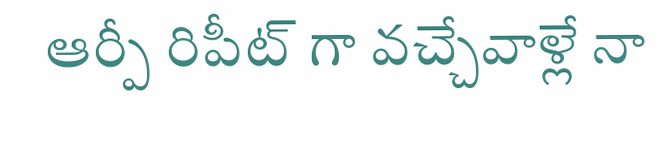ఆర్పీ రిపీట్ గా వచ్చేవాళ్లే నా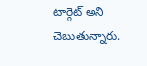టార్గెట్ అని చెబుతున్నారు.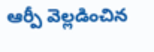ఆర్పీ వెల్లడించిన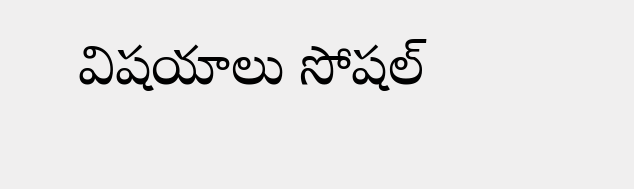విషయాలు సోషల్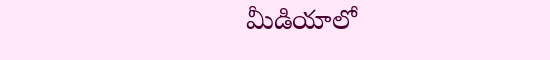మీడియాలో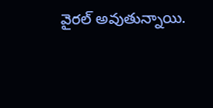వైరల్ అవుతున్నాయి.